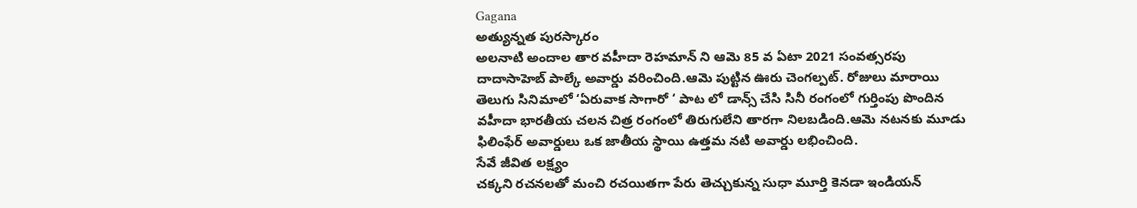Gagana
అత్యున్నత పురస్కారం
అలనాటి అందాల తార వహీదా రెహమాన్ ని ఆమె 85 వ ఏటా 2021 సంవత్సరపు దాదాసాహెబ్ పాల్కే అవార్డు వరించింది.ఆమె పుట్టిన ఊరు చెంగల్పట్. రోజులు మారాయి తెలుగు సినిమాలో ‘ఏరువాక సాగారో ‘ పాట లో డాన్స్ చేసి సినీ రంగంలో గుర్తింపు పొందిన వహీదా భారతీయ చలన చిత్ర రంగంలో తిరుగులేని తారగా నిలబడింది.ఆమె నటనకు మూడు ఫిలింఫేర్ అవార్డులు ఒక జాతీయ స్థాయి ఉత్తమ నటి అవార్డు లభించింది.
సేవే జీవిత లక్ష్యం
చక్కని రచనలతో మంచి రచయితగా పేరు తెచ్చుకున్న సుధా మూర్తి కెనడా ఇండియన్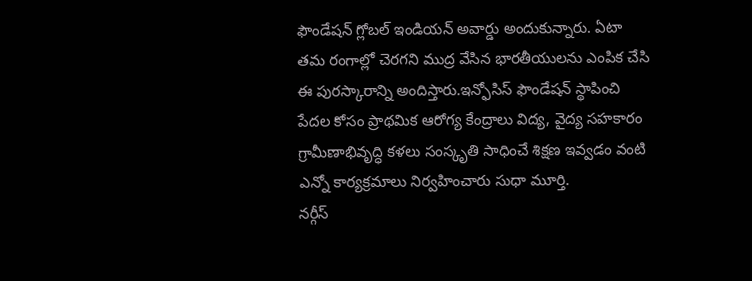ఫౌండేషన్ గ్లోబల్ ఇండియన్ అవార్డు అందుకున్నారు. ఏటా తమ రంగాల్లో చెరగని ముద్ర వేసిన భారతీయులను ఎంపిక చేసి ఈ పురస్కారాన్ని అందిస్తారు.ఇన్ఫోసిస్ ఫౌండేషన్ స్థాపించి పేదల కోసం ప్రాథమిక ఆరోగ్య కేంద్రాలు విద్య, వైద్య సహకారం గ్రామీణాభివృద్ధి కళలు సంస్కృతి సాధించే శిక్షణ ఇవ్వడం వంటి ఎన్నో కార్యక్రమాలు నిర్వహించారు సుధా మూర్తి.
నర్గీస్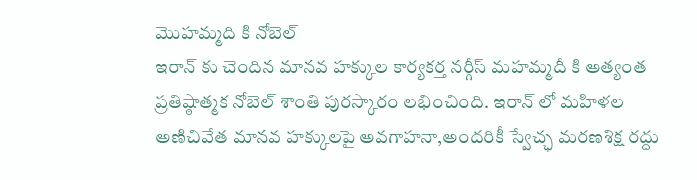మొహమ్మది కి నోబెల్
ఇరాన్ కు చెందిన మానవ హక్కుల కార్యకర్త నర్గీస్ మహమ్మదీ కి అత్యంత ప్రతిష్ఠాత్మక నోబెల్ శాంతి పురస్కారం లభించింది. ఇరాన్ లో మహిళల అణిచివేత మానవ హక్కులపై అవగాహనా,అందరికీ స్వేచ్ఛ మరణశిక్ష రద్దు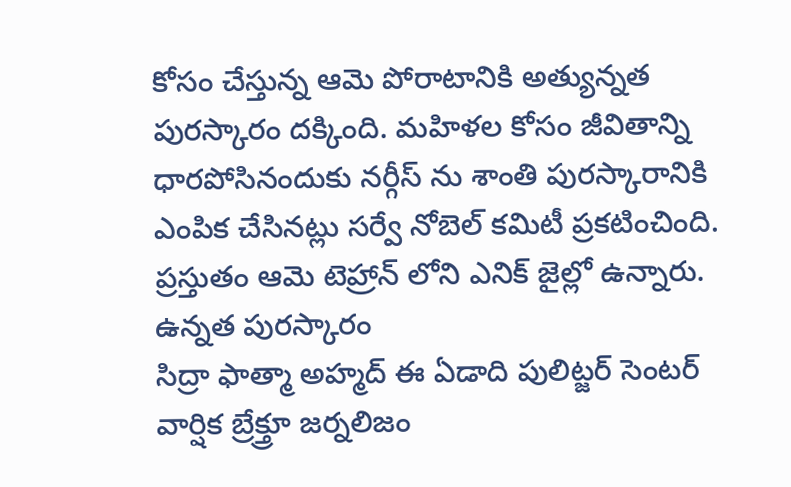కోసం చేస్తున్న ఆమె పోరాటానికి అత్యున్నత పురస్కారం దక్కింది. మహిళల కోసం జీవితాన్ని ధారపోసినందుకు నర్గీస్ ను శాంతి పురస్కారానికి ఎంపిక చేసినట్లు సర్వే నోబెల్ కమిటీ ప్రకటించింది. ప్రస్తుతం ఆమె టెహ్రాన్ లోని ఎనిక్ జైల్లో ఉన్నారు.
ఉన్నత పురస్కారం
సిద్రా ఫాత్మా అహ్మద్ ఈ ఏడాది పులిట్జర్ సెంటర్ వార్షిక బ్రేక్త్రూ జర్నలిజం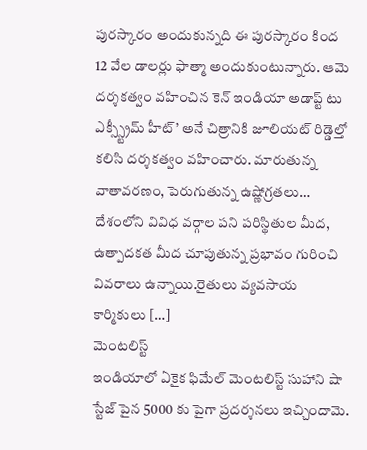పురస్కారం అందుకున్నది ఈ పురస్కారం కింద 12 వేల డాలర్లు ఫాత్మా అందుకుంటున్నారు. ఆమె దర్శకత్వం వహించిన కెన్ ఇండియా అడాప్ట్ టు ఎక్స్స్ట్రీమ్ హీట్’ అనే చిత్రానికి జూలియట్ రిడ్డెల్తో కలిసి దర్శకత్వం వహించారు. మారుతున్న వాతావరణం, పెరుగుతున్న ఉష్ణోగ్రతలు… దేశంలోని వివిధ వర్గాల పని పరిస్థితుల మీద, ఉత్పాదకత మీద చూపుతున్న ప్రభావం గురించి వివరాలు ఉన్నాయి.రైతులు వ్యవసాయ కార్మికులు […]
మెంటలిస్ట్
ఇండియాలో ఏకైక ఫిమేల్ మెంటలిస్ట్ సుహాని షా స్టేజ్ పైన 5000 కు పైగా ప్రదర్శనలు ఇచ్చిందామె.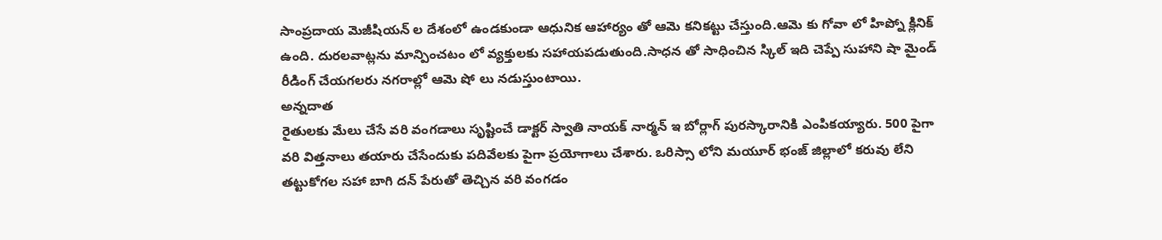సాంప్రదాయ మెజీషియన్ ల దేశంలో ఉండకుండా ఆధునిక ఆహార్యం తో ఆమె కనికట్టు చేస్తుంది.ఆమె కు గోవా లో హిప్నో క్లినిక్ ఉంది. దురలవాట్లను మాన్పించటం లో వ్యక్తులకు సహాయపడుతుంది.సాధన తో సాధించిన స్కిల్ ఇది చెప్పే సుహాని షా మైండ్ రీడింగ్ చేయగలరు నగరాల్లో ఆమె షో లు నడుస్తుంటాయి.
అన్నదాత
రైతులకు మేలు చేసే వరి వంగడాలు సృష్టించే డాక్టర్ స్వాతి నాయక్ నార్మన్ ఇ బోర్లాగ్ పురస్కారానికి ఎంపికయ్యారు. 500 పైగా వరి విత్తనాలు తయారు చేసేందుకు పదివేలకు పైగా ప్రయోగాలు చేశారు. ఒరిస్సా లోని మయూర్ భంజ్ జిల్లాలో కరువు లేని తట్టుకోగల సహా బాగి దన్ పేరుతో తెచ్చిన వరి వంగడం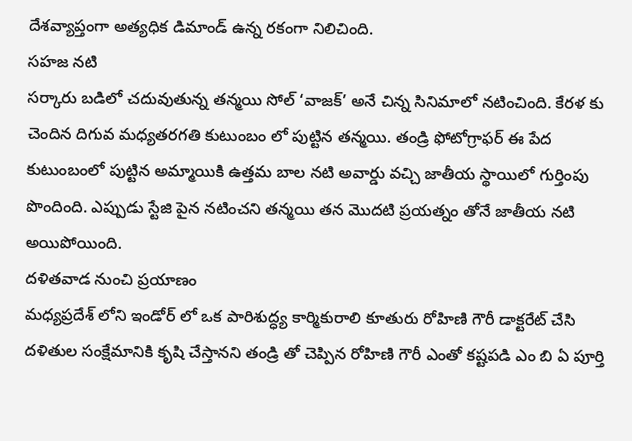దేశవ్యాప్తంగా అత్యధిక డిమాండ్ ఉన్న రకంగా నిలిచింది.
సహజ నటి
సర్కారు బడిలో చదువుతున్న తన్మయి సోల్ ‘వాజక్’ అనే చిన్న సినిమాలో నటించింది. కేరళ కు చెందిన దిగువ మధ్యతరగతి కుటుంబం లో పుట్టిన తన్మయి. తండ్రి ఫోటోగ్రాఫర్ ఈ పేద కుటుంబంలో పుట్టిన అమ్మాయికి ఉత్తమ బాల నటి అవార్డు వచ్చి జాతీయ స్థాయిలో గుర్తింపు పొందింది. ఎప్పుడు స్టేజి పైన నటించని తన్మయి తన మొదటి ప్రయత్నం తోనే జాతీయ నటి అయిపోయింది.
దళితవాడ నుంచి ప్రయాణం
మధ్యప్రదేశ్ లోని ఇండోర్ లో ఒక పారిశుద్ధ్య కార్మికురాలి కూతురు రోహిణి గౌరీ డాక్టరేట్ చేసి దళితుల సంక్షేమానికి కృషి చేస్తానని తండ్రి తో చెప్పిన రోహిణి గౌరీ ఎంతో కష్టపడి ఎం బి ఏ పూర్తి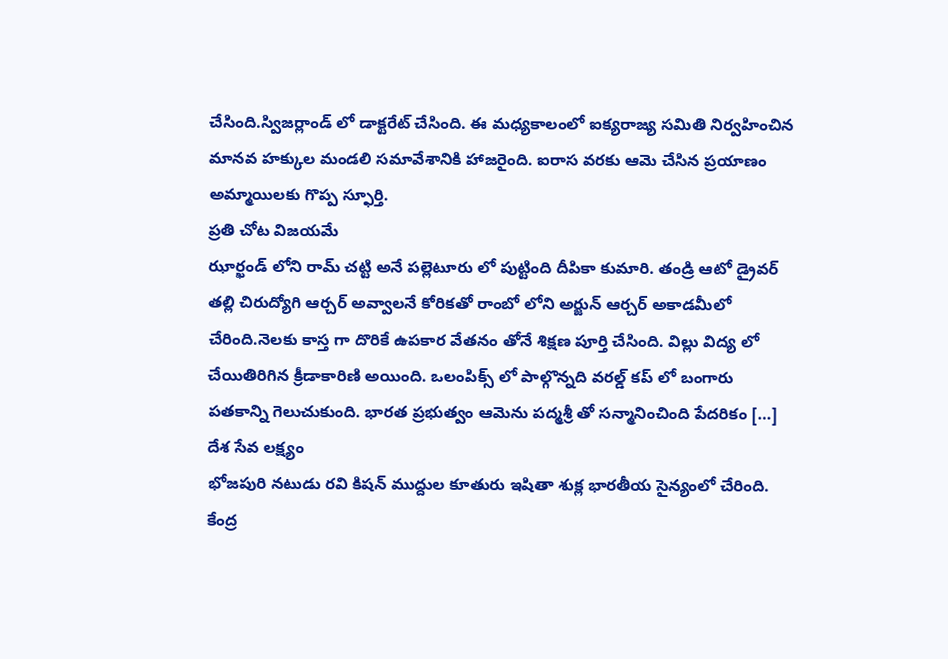చేసింది.స్విజర్లాండ్ లో డాక్టరేట్ చేసింది. ఈ మధ్యకాలంలో ఐక్యరాజ్య సమితి నిర్వహించిన మానవ హక్కుల మండలి సమావేశానికి హాజరైంది. ఐరాస వరకు ఆమె చేసిన ప్రయాణం అమ్మాయిలకు గొప్ప స్ఫూర్తి.
ప్రతి చోట విజయమే
ఝార్ఖండ్ లోని రామ్ చట్టి అనే పల్లెటూరు లో పుట్టింది దీపికా కుమారి. తండ్రి ఆటో డ్రైవర్ తల్లి చిరుద్యోగి ఆర్చర్ అవ్వాలనే కోరికతో రాంబో లోని అర్జున్ ఆర్చర్ అకాడమీలో చేరింది.నెలకు కాస్త గా దొరికే ఉపకార వేతనం తోనే శిక్షణ పూర్తి చేసింది. విల్లు విద్య లో చేయితిరిగిన క్రీడాకారిణి అయింది. ఒలంపిక్స్ లో పాల్గొన్నది వరల్డ్ కప్ లో బంగారు పతకాన్ని గెలుచుకుంది. భారత ప్రభుత్వం ఆమెను పద్మశ్రీ తో సన్మానించింది పేదరికం […]
దేశ సేవ లక్ష్యం
భోజపురి నటుడు రవి కిషన్ ముద్దుల కూతురు ఇషితా శుక్ల భారతీయ సైన్యంలో చేరింది. కేంద్ర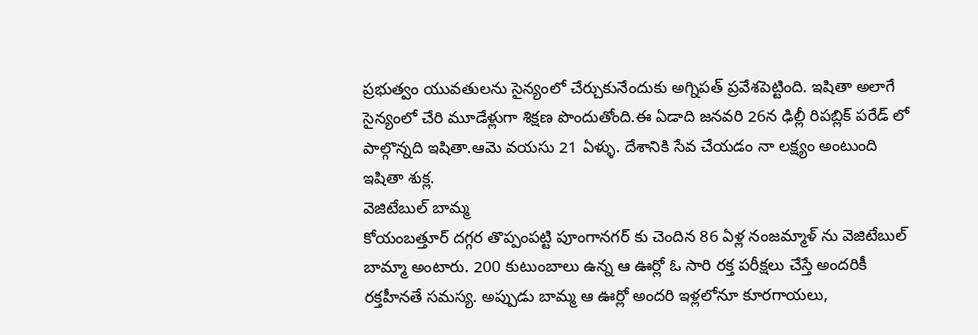ప్రభుత్వం యువతులను సైన్యంలో చేర్చుకునేందుకు అగ్నిపత్ ప్రవేశపెట్టింది. ఇషితా అలాగే సైన్యంలో చేరి మూడేళ్లుగా శిక్షణ పొందుతోంది.ఈ ఏడాది జనవరి 26న ఢిల్లీ రిపబ్లిక్ పరేడ్ లో పాల్గొన్నది ఇషితా.ఆమె వయసు 21 ఏళ్ళు. దేశానికి సేవ చేయడం నా లక్ష్యం అంటుంది ఇషితా శుక్ల.
వెజిటేబుల్ బామ్మ
కోయంబత్తూర్ దగ్గర తొప్పంపట్టి పూంగానగర్ కు చెందిన 86 ఏళ్ల నంజమ్మాళ్ ను వెజిటేబుల్ బామ్మా అంటారు. 200 కుటుంబాలు ఉన్న ఆ ఊర్లో ఓ సారి రక్త పరీక్షలు చేస్తే అందరికీ రక్తహీనతే సమస్య. అప్పుడు బామ్మ ఆ ఊర్లో అందరి ఇళ్లలోనూ కూరగాయలు,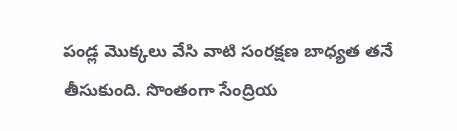పండ్ల మొక్కలు వేసి వాటి సంరక్షణ బాధ్యత తనే తీసుకుంది. సొంతంగా సేంద్రియ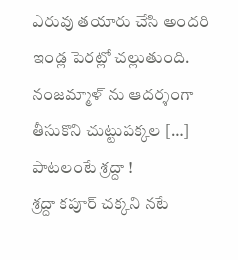ఎరువు తయారు చేసి అందరి ఇండ్ల పెరట్లో చల్లుతుంది. నంజమ్మాళ్ ను ఆదర్శంగా తీసుకొని చుట్టుపక్కల […]
పాటలంటే శ్రద్దా !
శ్రద్దా కపూర్ చక్కని నటే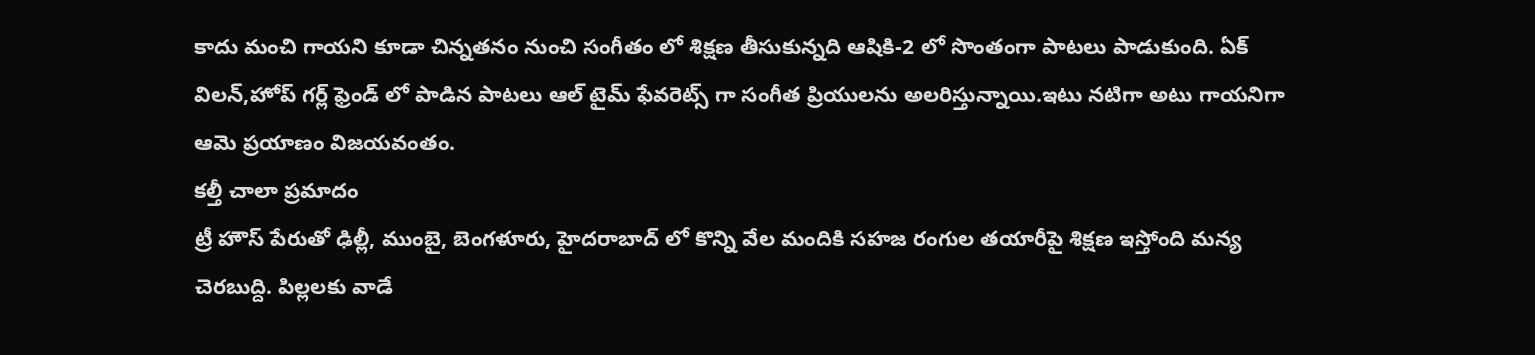కాదు మంచి గాయని కూడా చిన్నతనం నుంచి సంగీతం లో శిక్షణ తీసుకున్నది ఆషికి-2 లో సొంతంగా పాటలు పాడుకుంది. ఏక్ విలన్,హోప్ గర్ల్ ఫ్రెండ్ లో పాడిన పాటలు ఆల్ టైమ్ ఫేవరెట్స్ గా సంగీత ప్రియులను అలరిస్తున్నాయి.ఇటు నటిగా అటు గాయనిగా ఆమె ప్రయాణం విజయవంతం.
కల్తీ చాలా ప్రమాదం
ట్రీ హౌస్ పేరుతో ఢిల్లీ, ముంబై, బెంగళూరు, హైదరాబాద్ లో కొన్ని వేల మందికి సహజ రంగుల తయారీపై శిక్షణ ఇస్తోంది మన్య చెరబుద్ది. పిల్లలకు వాడే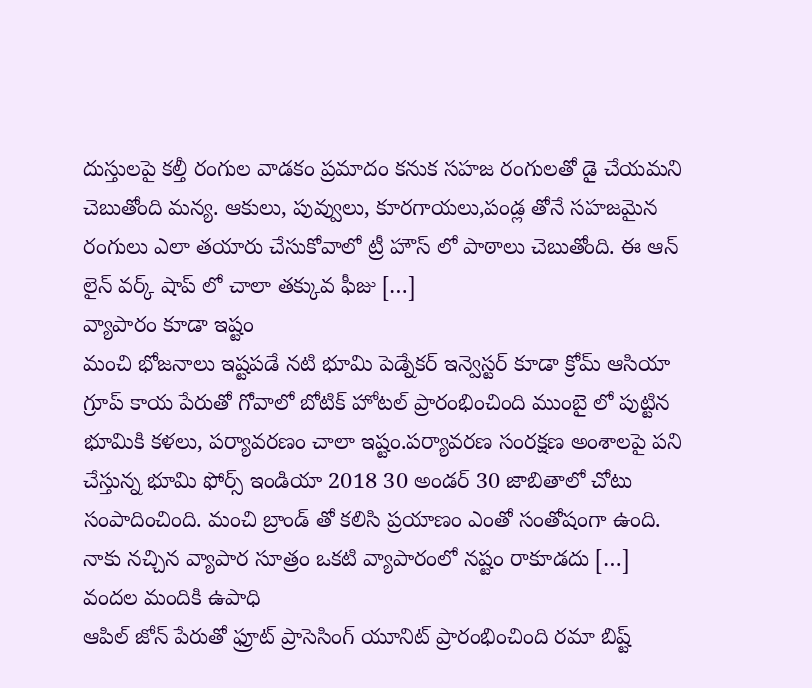దుస్తులపై కల్తీ రంగుల వాడకం ప్రమాదం కనుక సహజ రంగులతో డై చేయమని చెబుతోంది మన్య. ఆకులు, పువ్వులు, కూరగాయలు,పండ్ల తోనే సహజమైన రంగులు ఎలా తయారు చేసుకోవాలో ట్రీ హౌస్ లో పాఠాలు చెబుతోంది. ఈ ఆన్ లైన్ వర్క్ షాప్ లో చాలా తక్కువ ఫీజు […]
వ్యాపారం కూడా ఇష్టం
మంచి భోజనాలు ఇష్టపడే నటి భూమి పెడ్నేకర్ ఇన్వెస్టర్ కూడా క్రోమ్ ఆసియా గ్రూప్ కాయ పేరుతో గోవాలో బోటిక్ హోటల్ ప్రారంభించింది ముంబై లో పుట్టిన భూమికి కళలు, పర్యావరణం చాలా ఇష్టం.పర్యావరణ సంరక్షణ అంశాలపై పని చేస్తున్న భూమి ఫోర్స్ ఇండియా 2018 30 అండర్ 30 జాబితాలో చోటు సంపాదించింది. మంచి బ్రాండ్ తో కలిసి ప్రయాణం ఎంతో సంతోషంగా ఉంది. నాకు నచ్చిన వ్యాపార సూత్రం ఒకటి వ్యాపారంలో నష్టం రాకూడదు […]
వందల మందికి ఉపాధి
ఆపిల్ జోన్ పేరుతో ఫ్రూట్ ప్రాసెసింగ్ యూనిట్ ప్రారంభించింది రమా బిష్ట్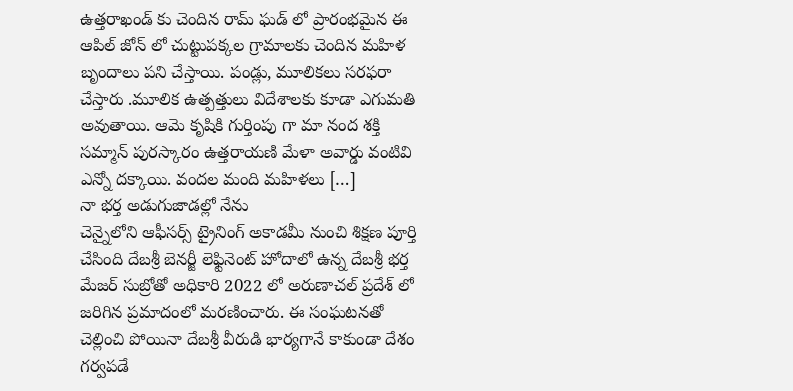ఉత్తరాఖండ్ కు చెందిన రామ్ ఘడ్ లో ప్రారంభమైన ఈ ఆపిల్ జోన్ లో చుట్టుపక్కల గ్రామాలకు చెందిన మహిళ బృందాలు పని చేస్తాయి. పండ్లు, మూలికలు సరఫరా చేస్తారు .మూలిక ఉత్పత్తులు విదేశాలకు కూడా ఎగుమతి అవుతాయి. ఆమె కృషికి గుర్తింపు గా మా నంద శక్తి సమ్మాన్ పురస్కారం ఉత్తరాయణి మేళా అవార్డు వంటివి ఎన్నో దక్కాయి. వందల మంది మహిళలు […]
నా భర్త అడుగుజాడల్లో నేను
చెన్నైలోని ఆఫీసర్స్ ట్రైనింగ్ అకాడమీ నుంచి శిక్షణ పూర్తి చేసింది దేబశ్రీ బెనర్జీ లెఫ్టినెంట్ హోదాలో ఉన్న దేబశ్రీ భర్త మేజర్ సుబ్రోతో అధికారి 2022 లో అరుణాచల్ ప్రదేశ్ లో జరిగిన ప్రమాదంలో మరణించారు. ఈ సంఘటనతో చెల్లించి పోయినా దేబశ్రీ వీరుడి భార్యగానే కాకుండా దేశం గర్వపడే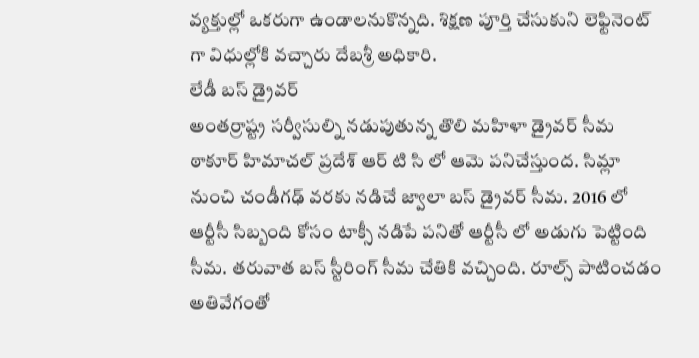వ్యక్తుల్లో ఒకరుగా ఉండాలనుకొన్నది. శిక్షణ పూర్తి చేసుకుని లెఫ్టినెంట్ గా విధుల్లోకి వచ్చారు దేబశ్రీ అధికారి.
లేడీ బస్ డ్రైవర్
అంతర్రాష్ట్ర సర్వీసుల్ని నడుపుతున్న తొలి మహిళా డ్రైవర్ సీమ ఠాకూర్ హిమాచల్ ప్రదేశ్ ఆర్ టి సి లో ఆమె పనిచేస్తుంద. సిమ్లా నుంచి చండీగఢ్ వరకు నడిచే జ్వాలా బస్ డ్రైవర్ సీమ. 2016 లో ఆర్టీసీ సిబ్బంది కోసం టాక్సీ నడిపే పనితో ఆర్టీసీ లో అడుగు పెట్టింది సీమ. తరువాత బస్ స్టీరింగ్ సీమ చేతికి వచ్చింది. రూల్స్ పాటించడం అతివేగంతో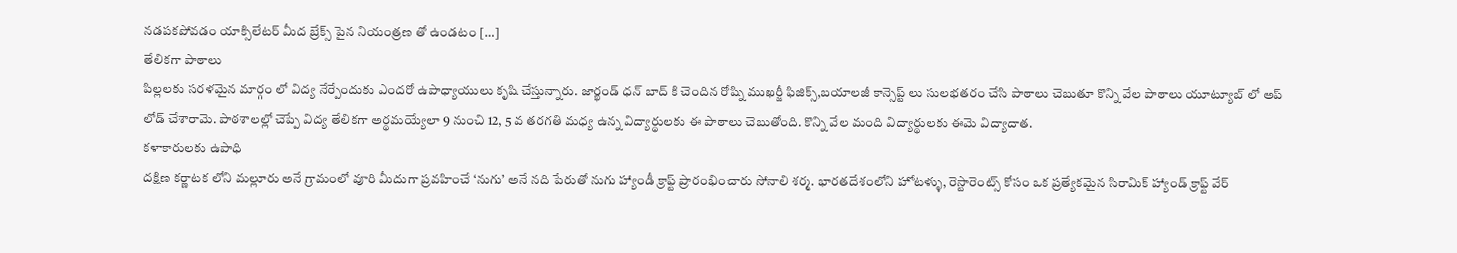నడపకపోవడం యాక్సిలేటర్ మీద బ్రేక్స్ పైన నియంత్రణ తో ఉండటం […]
తేలికగా పాఠాలు
పిల్లలకు సరళమైన మార్గం లో విద్య నేర్పేందుకు ఎందరో ఉపాధ్యాయులు కృషి చేస్తున్నారు. జార్ఖండ్ ధన్ బాద్ కి చెందిన రోష్ని ముఖర్జీ ఫిజిక్స్,బయాలజీ కాన్సెప్ట్ లు సులభతరం చేసి పాఠాలు చెబుతూ కొన్ని వేల పాఠాలు యూట్యూబ్ లో అప్ లోడ్ చేశారామె. పాఠశాలల్లో చెప్పే విద్య తేలికగా అర్థమయ్యేలా 9 నుంచి 12, 5 వ తరగతి మధ్య ఉన్న విద్యార్థులకు ఈ పాఠాలు చెబుతోంది. కొన్ని వేల మంది విద్యార్థులకు ఈమె విద్యాదాత.
కళాకారులకు ఉపాధి
దక్షిణ కర్ణాటక లోని మల్లూరు అనే గ్రామంలో వూరి మీదుగా ప్రవహించే ‘నుగు’ అనే నది పేరుతో నుగు హ్యాండీ క్రాఫ్ట్ ప్రారంభించారు సోనాలి శర్మ. భారతదేశంలోని హోటళ్ళు, రెస్టారెంట్స్ కోసం ఒక ప్రత్యేకమైన సిరామిక్ హ్యాండ్ క్రాఫ్ట్ వేర్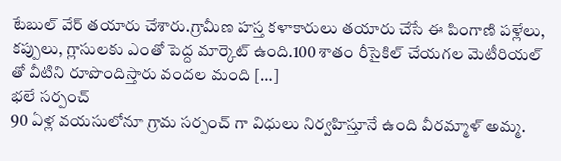టేబుల్ వేర్ తయారు చేశారు.గ్రామీణ హస్త కళాకారులు తయారు చేసే ఈ పింగాణి పళ్లేలు, కప్పులు, గ్లాసులకు ఎంతో పెద్ద మార్కెట్ ఉంది.100 శాతం రీసైకిల్ చేయగల మెటీరియల్ తో వీటిని రూపొందిస్తారు వందల మంది […]
భలే సర్పంచ్
90 ఏళ్ల వయసులోనూ గ్రామ సర్పంచ్ గా విధులు నిర్వహిస్తూనే ఉంది వీరమ్మాళ్ అమ్మ.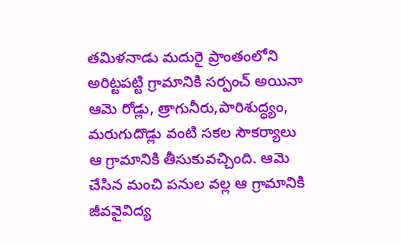తమిళనాడు మదురై ప్రాంతంలోని అరిట్టపట్టి గ్రామానికి సర్పంచ్ అయినా ఆమె రోడ్లు, త్రాగునీరు,పారిశుద్ధ్యం, మరుగుదొడ్లు వంటి సకల సౌకర్యాలు ఆ గ్రామానికి తీసుకువచ్చింది. ఆమె చేసిన మంచి పనుల వల్ల ఆ గ్రామానికి జీవవైవిద్య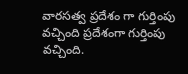వారసత్వ ప్రదేశం గా గుర్తింపు వచ్చింది ప్రదేశంగా గుర్తింపు వచ్చింది.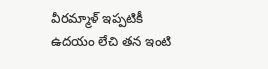వీరమ్మాళ్ ఇప్పటికీ ఉదయం లేచి తన ఇంటి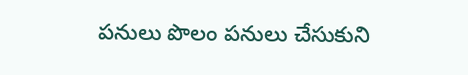పనులు పొలం పనులు చేసుకుని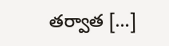తర్వాత […]